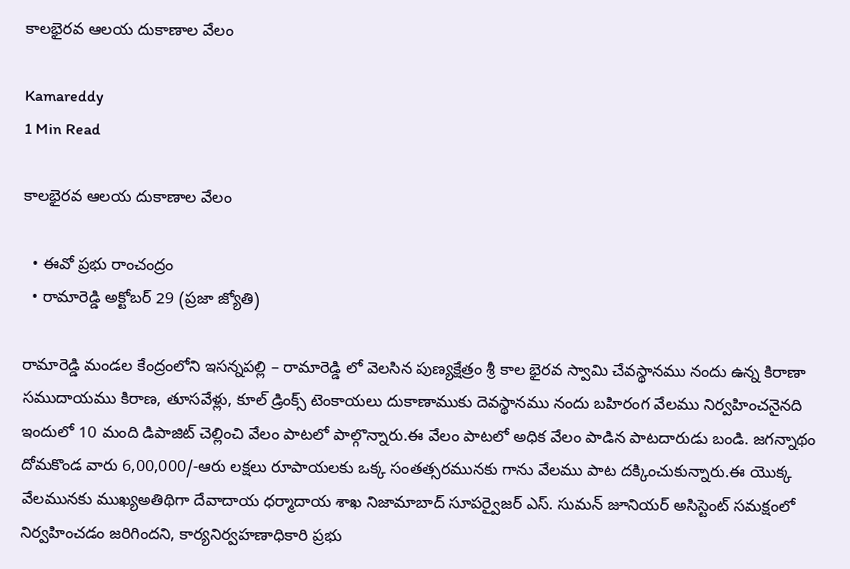కాలభైరవ ఆలయ దుకాణాల వేలం

Kamareddy
1 Min Read

కాలభైరవ ఆలయ దుకాణాల వేలం

  • ఈవో ప్రభు రాంచంద్రం
  • రామారెడ్డి అక్టోబర్ 29 (ప్రజా జ్యోతి)

రామారెడ్డి మండల కేంద్రంలోని ఇసన్నపల్లి – రామారెడ్డి లో వెలసిన పుణ్యక్షేత్రం శ్రీ కాల భైరవ స్వామి చేవస్థానము నందు ఉన్న కిరాణా సముదాయము కిరాణ, తూసవేళ్లు, కూల్ డ్రింక్స్ టెంకాయలు దుకాణాముకు దెవస్థానము నందు బహిరంగ వేలము నిర్వహించనైనది ఇందులో 10 మంది డిపాజిట్ చెల్లించి వేలం పాటలో పాల్గొన్నారు.ఈ వేలం పాటలో అధిక వేలం పాడిన పాటదారుడు బండి. జగన్నాథం దోమకొండ వారు 6,00,000/-ఆరు లక్షలు రూపాయలకు ఒక్క సంతత్సరమునకు గాను వేలము పాట దక్కించుకున్నారు.ఈ యొక్క వేలమునకు ముఖ్యఅతిథిగా దేవాదాయ ధర్మాదాయ శాఖ నిజామాబాద్ సూపర్వైజర్ ఎస్. సుమన్ జూనియర్ అసిస్టెంట్ సమక్షంలో నిర్వహించడం జరిగిందని, కార్యనిర్వహణాధికారి ప్రభు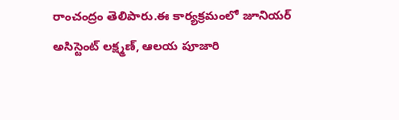రాంచంద్రం తెలిపారు.ఈ కార్యక్రమంలో జూనియర్ అసిస్టెంట్ లక్ష్మణ్, ఆలయ పూజారి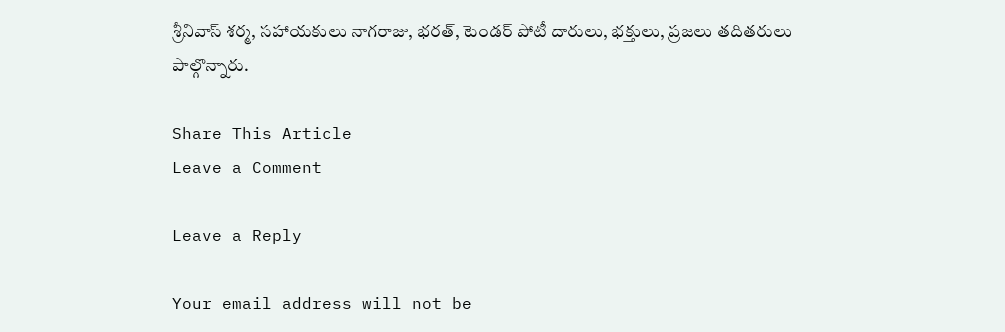శ్రీనివాస్ శర్మ, సహాయకులు నాగరాజు, భరత్, టెండర్ పోటీ దారులు, భక్తులు, ప్రజలు తదితరులు పాల్గొన్నారు.

Share This Article
Leave a Comment

Leave a Reply

Your email address will not be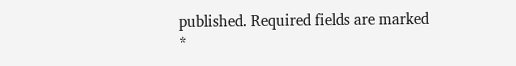published. Required fields are marked *